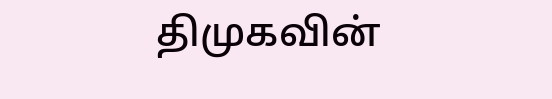திமுகவின்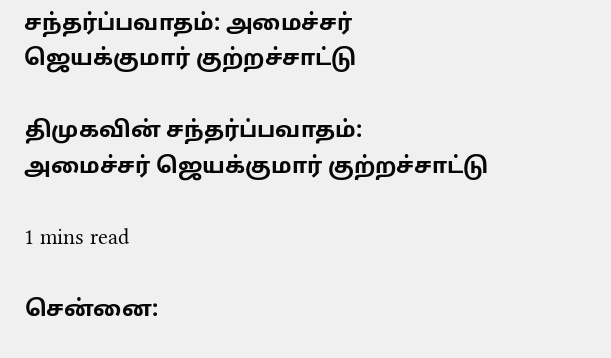சந்தர்ப்பவாதம்: அமைச்சர் ஜெயக்குமார் குற்றச்சாட்டு

திமுகவின் சந்தர்ப்பவாதம்: அமைச்சர் ஜெயக்குமார் குற்றச்சாட்டு

1 mins read

சென்னை: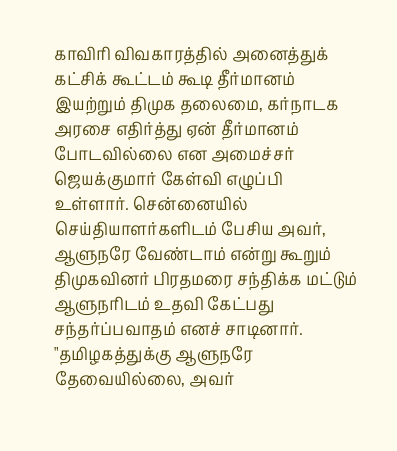காவிரி விவகாரத்தில் அனைத்துக் கட்சிக் கூட்டம் கூடி தீர்மானம் இயற்றும் திமுக தலைமை, கர்நாடக அரசை எதிர்த்து ஏன் தீர்மானம் போடவில்லை என அமைச்சர் ஜெயக்குமார் கேள்வி எழுப்பி உள்ளார். சென்னையில் செய்தியாளர்களிடம் பேசிய அவர், ஆளுநரே வேண்டாம் என்று கூறும் திமுகவினர் பிரதமரை சந்திக்க மட்டும் ஆளுநரிடம் உதவி கேட்பது சந்தர்ப்பவாதம் எனச் சாடினார். "தமிழகத்துக்கு ஆளுநரே தேவையில்லை, அவர்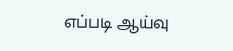எப்படி ஆய்வு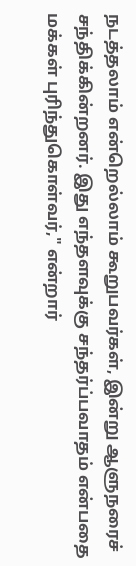நடத்தலாம் என்றெல்லாம் கூறுபவர்கள், இன்று ஆளுநரைச் சந்திக்கின்றனர். இது எந்தளவுக்கு சந்தர்ப்பவாதம் என்பதை மக்கள் புரிந்துகொள்வர்," என்றார்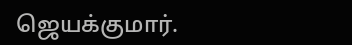ஜெயக்குமார்.